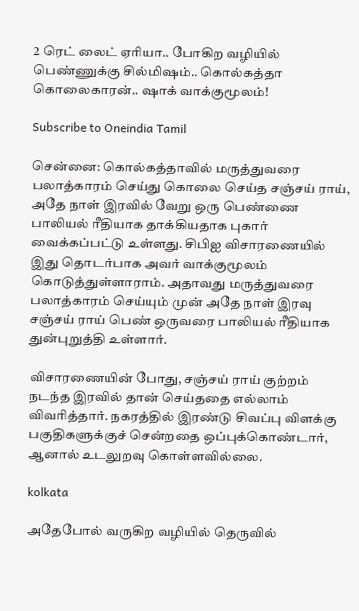2 ரெட் லைட் ஏரியா.. போகிற வழியில் பெண்ணுக்கு சில்மிஷம்.. கொல்கத்தா கொலைகாரன்.. ஷாக் வாக்குமூலம்!

Subscribe to Oneindia Tamil

சென்னை: கொல்கத்தாவில் மருத்துவரை பலாத்காரம் செய்து கொலை செய்த சஞ்சய் ராய், அதே நாள் இரவில் வேறு ஒரு பெண்ணை பாலியல் ரீதியாக தாக்கியதாக புகார் வைக்கப்பட்டு உள்ளது. சிபிஐ விசாரணையில் இது தொடர்பாக அவர் வாக்குமூலம் கொடுத்துள்ளாராம். அதாவது மருத்துவரை பலாத்காரம் செய்யும் முன் அதே நாள் இரவு சஞ்சய் ராய் பெண் ஒருவரை பாலியல் ரீதியாக துன்புறுத்தி உள்ளார்.

விசாரணையின் போது, சஞ்சய் ராய் குற்றம் நடந்த இரவில் தான் செய்ததை எல்லாம் விவரித்தார். நகரத்தில் இரண்டு சிவப்பு விளக்கு பகுதிகளுக்குச் சென்றதை ஒப்புக்கொண்டார், ஆனால் உடலுறவு கொள்ளவில்லை.

kolkata

அதேபோல் வருகிற வழியில் தெருவில்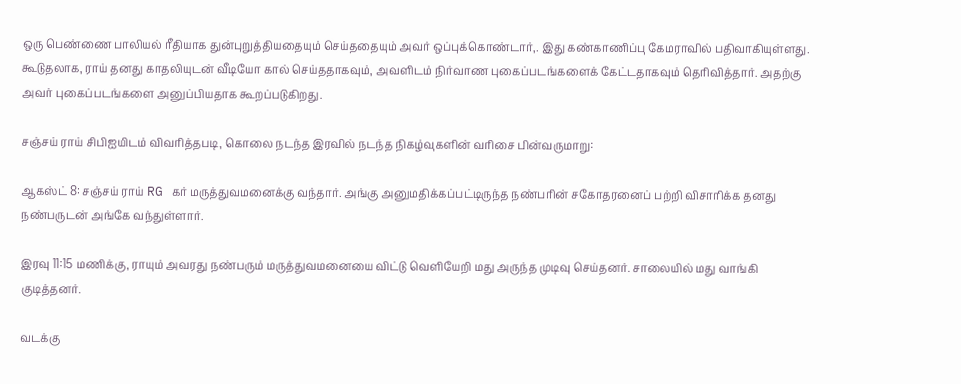ஒரு பெண்ணை பாலியல் ரீதியாக துன்புறுத்தியதையும் செய்ததையும் அவர் ஒப்புக்கொண்டார்,. இது கண்காணிப்பு கேமராவில் பதிவாகியுள்ளது. கூடுதலாக, ராய் தனது காதலியுடன் வீடியோ கால் செய்ததாகவும், அவளிடம் நிர்வாண புகைப்படங்களைக் கேட்டதாகவும் தெரிவித்தார். அதற்கு அவர் புகைப்படங்களை அனுப்பியதாக கூறப்படுகிறது.

சஞ்சய் ராய் சிபிஐயிடம் விவரித்தபடி, கொலை நடந்த இரவில் நடந்த நிகழ்வுகளின் வரிசை பின்வருமாறு:

ஆகஸ்ட் 8: சஞ்சய் ராய் RG கர் மருத்துவமனைக்கு வந்தார். அங்கு அனுமதிக்கப்பட்டிருந்த நண்பரின் சகோதரனைப் பற்றி விசாரிக்க தனது நண்பருடன் அங்கே வந்துள்ளார்.

இரவு 11:15 மணிக்கு, ராயும் அவரது நண்பரும் மருத்துவமனையை விட்டு வெளியேறி மது அருந்த முடிவு செய்தனர். சாலையில் மது வாங்கி குடித்தனர்.

வடக்கு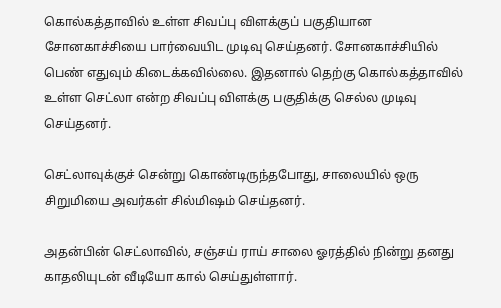கொல்கத்தாவில் உள்ள சிவப்பு விளக்குப் பகுதியான சோனகாச்சியை பார்வையிட முடிவு செய்தனர். சோனகாச்சியில் பெண் எதுவும் கிடைக்கவில்லை. இதனால் தெற்கு கொல்கத்தாவில் உள்ள செட்லா என்ற சிவப்பு விளக்கு பகுதிக்கு செல்ல முடிவு செய்தனர்.

செட்லாவுக்குச் சென்று கொண்டிருந்தபோது, சாலையில் ஒரு சிறுமியை அவர்கள் சில்மிஷம் செய்தனர்.

அதன்பின் செட்லாவில், சஞ்சய் ராய் சாலை ஓரத்தில் நின்று தனது காதலியுடன் வீடியோ கால் செய்துள்ளார்.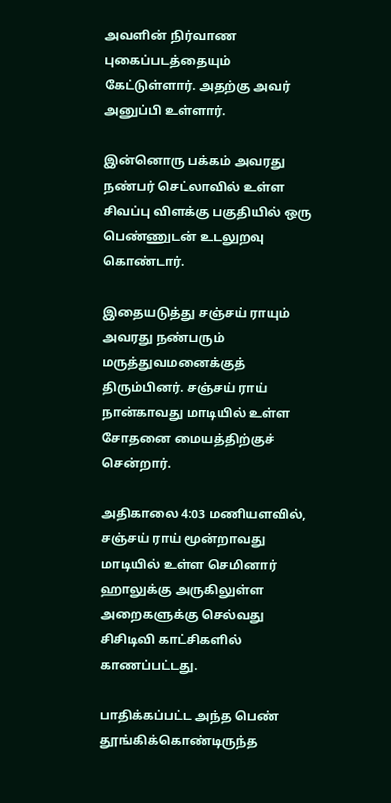அவளின் நிர்வாண புகைப்படத்தையும் கேட்டுள்ளார். அதற்கு அவர் அனுப்பி உள்ளார்.

இன்னொரு பக்கம் அவரது நண்பர் செட்லாவில் உள்ள சிவப்பு விளக்கு பகுதியில் ஒரு பெண்ணுடன் உடலுறவு கொண்டார்.

இதையடுத்து சஞ்சய் ராயும் அவரது நண்பரும் மருத்துவமனைக்குத் திரும்பினர். சஞ்சய் ராய் நான்காவது மாடியில் உள்ள சோதனை மையத்திற்குச் சென்றார்.

அதிகாலை 4:03 மணியளவில், சஞ்சய் ராய் மூன்றாவது மாடியில் உள்ள செமினார் ஹாலுக்கு அருகிலுள்ள அறைகளுக்கு செல்வது சிசிடிவி காட்சிகளில் காணப்பட்டது.

பாதிக்கப்பட்ட அந்த பெண் தூங்கிக்கொண்டிருந்த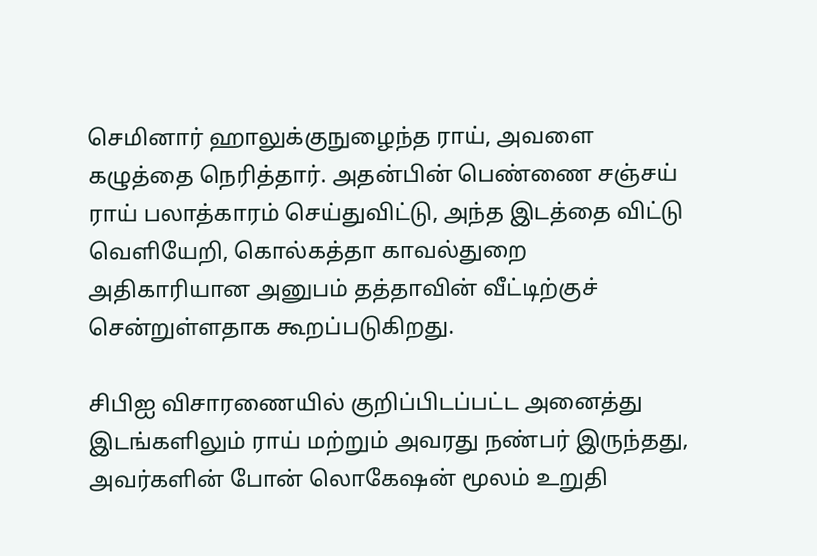செமினார் ஹாலுக்குநுழைந்த ராய், அவளை கழுத்தை நெரித்தார். அதன்பின் பெண்ணை சஞ்சய் ராய் பலாத்காரம் செய்துவிட்டு, அந்த இடத்தை விட்டு வெளியேறி, கொல்கத்தா காவல்துறை அதிகாரியான அனுபம் தத்தாவின் வீட்டிற்குச் சென்றுள்ளதாக கூறப்படுகிறது.

சிபிஐ விசாரணையில் குறிப்பிடப்பட்ட அனைத்து இடங்களிலும் ராய் மற்றும் அவரது நண்பர் இருந்தது, அவர்களின் போன் லொகேஷன் மூலம் உறுதி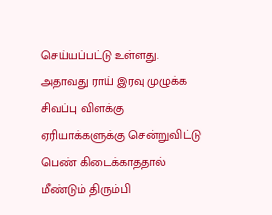செய்யப்பட்டு உள்ளது. அதாவது ராய் இரவு முழுக்க சிவப்பு விளக்கு ஏரியாக்களுக்கு சென்றுவிட்டு பெண் கிடைக்காததால் மீண்டும் திரும்பி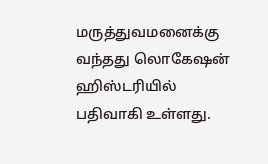மருத்துவமனைக்கு வந்தது லொகேஷன் ஹிஸ்டரியில் பதிவாகி உள்ளது.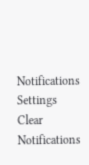Notifications
Settings
Clear Notifications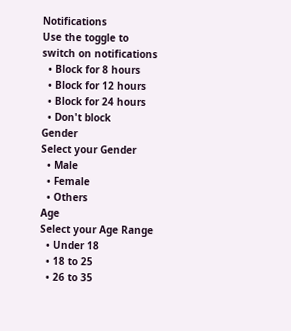Notifications
Use the toggle to switch on notifications
  • Block for 8 hours
  • Block for 12 hours
  • Block for 24 hours
  • Don't block
Gender
Select your Gender
  • Male
  • Female
  • Others
Age
Select your Age Range
  • Under 18
  • 18 to 25
  • 26 to 35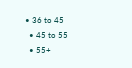• 36 to 45
  • 45 to 55
  • 55+